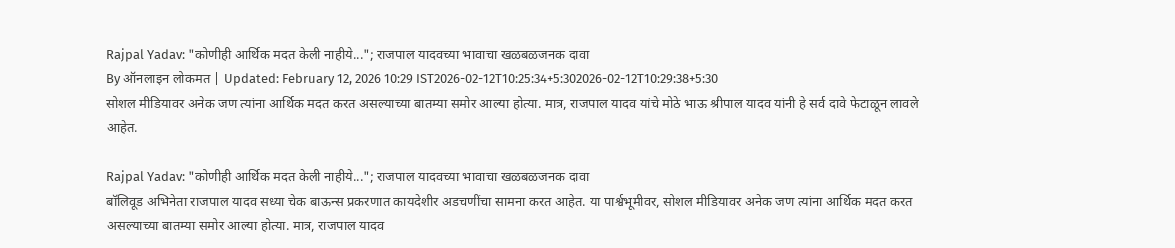Rajpal Yadav: "कोणीही आर्थिक मदत केली नाहीये..."; राजपाल यादवच्या भावाचा खळबळजनक दावा
By ऑनलाइन लोकमत | Updated: February 12, 2026 10:29 IST2026-02-12T10:25:34+5:302026-02-12T10:29:38+5:30
सोशल मीडियावर अनेक जण त्यांना आर्थिक मदत करत असल्याच्या बातम्या समोर आल्या होत्या. मात्र, राजपाल यादव यांचे मोठे भाऊ श्रीपाल यादव यांनी हे सर्व दावे फेटाळून लावले आहेत.

Rajpal Yadav: "कोणीही आर्थिक मदत केली नाहीये..."; राजपाल यादवच्या भावाचा खळबळजनक दावा
बॉलिवूड अभिनेता राजपाल यादव सध्या चेक बाऊन्स प्रकरणात कायदेशीर अडचणींचा सामना करत आहेत. या पार्श्वभूमीवर, सोशल मीडियावर अनेक जण त्यांना आर्थिक मदत करत असल्याच्या बातम्या समोर आल्या होत्या. मात्र, राजपाल यादव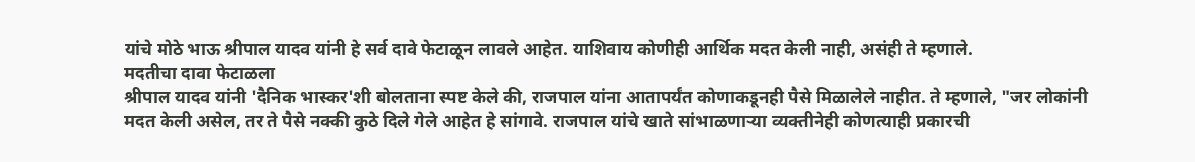यांचे मोठे भाऊ श्रीपाल यादव यांनी हे सर्व दावे फेटाळून लावले आहेत. याशिवाय कोणीही आर्थिक मदत केली नाही, असंही ते म्हणाले.
मदतीचा दावा फेटाळला
श्रीपाल यादव यांनी 'दैनिक भास्कर'शी बोलताना स्पष्ट केले की, राजपाल यांना आतापर्यंत कोणाकडूनही पैसे मिळालेले नाहीत. ते म्हणाले, "जर लोकांनी मदत केली असेल, तर ते पैसे नक्की कुठे दिले गेले आहेत हे सांगावे. राजपाल यांचे खाते सांभाळणाऱ्या व्यक्तीनेही कोणत्याही प्रकारची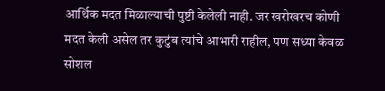आर्थिक मदत मिळाल्याची पुष्टी केलेली नाही. जर खरोखरच कोणी मदत केली असेल तर कुटुंब त्यांचे आभारी राहील, पण सध्या केवळ सोशल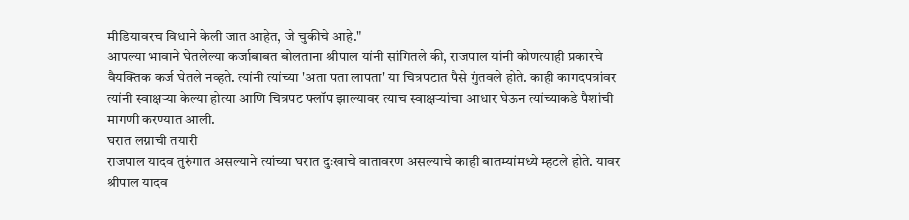मीडियावरच विधाने केली जात आहेत, जे चुकीचे आहे."
आपल्या भावाने घेतलेल्या कर्जाबाबत बोलताना श्रीपाल यांनी सांगितले की, राजपाल यांनी कोणत्याही प्रकारचे वैयक्तिक कर्ज घेतले नव्हते. त्यांनी त्यांच्या 'अता पता लापता' या चित्रपटात पैसे गुंतवले होते. काही कागदपत्रांवर त्यांनी स्वाक्षऱ्या केल्या होत्या आणि चित्रपट फ्लॉप झाल्यावर त्याच स्वाक्षऱ्यांचा आधार घेऊन त्यांच्याकडे पैशांची मागणी करण्यात आली.
घरात लग्नाची तयारी
राजपाल यादव तुरुंगात असल्याने त्यांच्या घरात दुःखाचे वातावरण असल्याचे काही बातम्यांमध्ये म्हटले होते. यावर श्रीपाल यादव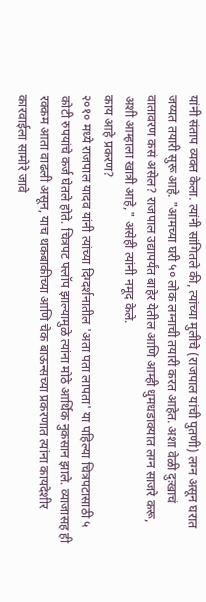यांनी संताप व्यक्त केला. त्यांनी सांगितले की, त्यांच्या मुलीचे (राजपाल यांची पुतणी) लग्न असून घरात जय्यत तयारी सुरू आहे. "आमच्या घरी ५० लोक लग्नाची तयारी करत आहेत. अशा वेळी दुःखाचं वातावरण कसं असेल? राजपाल उद्यापर्यंत बाहेर येतील आणि आम्ही धुमधडाक्यात लग्न साजरे करू, अशी आम्हाला खात्री आहे," असेही त्यांनी नमूद केले.
काय आहे प्रकरण?
२०१० मध्ये राजपाल यादव यांनी त्यांच्या दिग्दर्शनातील 'अता पता लापता' या पहिल्या चित्रपटासाठी ५ कोटी रुपयांचे कर्ज घेतले होते. चित्रपट फ्लॉप झाल्यामुळे त्यांना मोठे आर्थिक नुकसान झाले. व्याजासह ही रक्कम आता वाढली असून, याच थकबाकीच्या आणि चेक बाऊन्सच्या प्रकरणात त्यांना कायदेशीर कारवाईला सामोरे जावे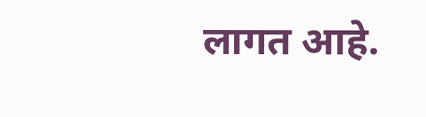लागत आहे.